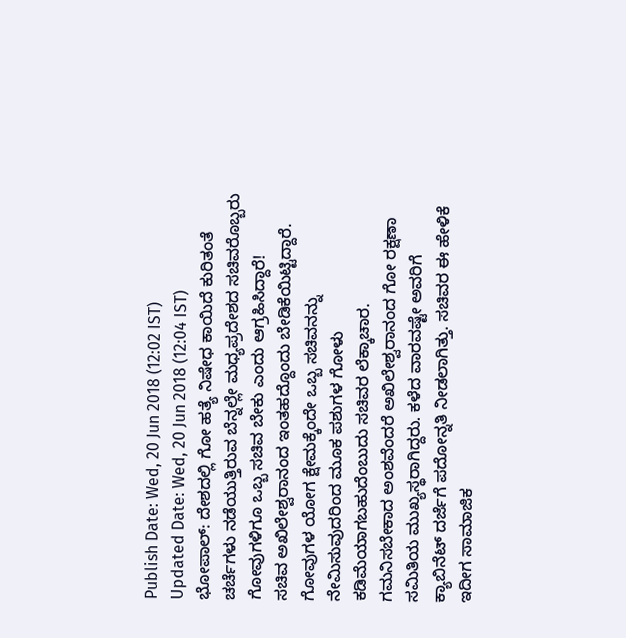Publish Date: Wed, 20 Jun 2018 (12:02 IST)
Updated Date: Wed, 20 Jun 2018 (12:04 IST)
ಭೋಪಾಲ್: ದೇಶದಲ್ಲಿ ಗೋ ಹತ್ಯೆ ನಿಷೇಧ ಕಾಯಿದೆ ಕುರಿತಂತೆ ಚರ್ಚೆಗಳು ನಡೆಯುತ್ತಿರುವ ಬೆನ್ನಲ್ಲೇ ಮಧ್ಯಪ್ರದೇಶದ ಸಚಿವರೊಬ್ಬರು ಗೋವುಗಳಿಗೂ ಒಬ್ಬ ಸಚಿವ ಬೇಕು ಎಂದು ಆಗ್ರಹಿಸಿದ್ದಾರೆ!
ಸಚಿವ ಅಖಿಲೇಶ್ವರಾನಂದ ಇಂತಹದ್ದೊಂದು ಬೇಡಿಕೆಯಿಟ್ಟಿದ್ದಾರೆ. ಗೋವುಗಳ ಯೋಗ ಕ್ಷೇಮಕ್ಕೆಂದೇ ಒಬ್ಬ ಸಚಿವನನ್ನು ನೇಮಿಸುವುದರಿಂದ ಮೂಕ ಪಶುಗಳ ಗೋಳು ಕಡಿಮೆಯಾಗಬಹುದೆಂಬುದು ಸಚಿವರ ಲೆಕ್ಕಾಚಾರ.
ಗಮನಿಸಬೇಕಾದ ಅಂಶವೆಂದರೆ ಅಖಿಲೇಶ್ವರಾನಂದ ಗೋ ರಕ್ಷಣಾ ಸಮಿತಿಯ ಮುಖ್ಯಸ್ಥರಾಗಿದ್ದರು. ಕಳೆದ ವಾರವಷ್ಟೇ ಅವರಿಗೆ ಕ್ಯಾಬಿನೆಟ್ ದರ್ಜೆಗೆ ಪದೋನ್ನತಿ ನೀಡಲಾಗಿತ್ತು. ಸಚಿವರ ಈ ಹೇಳಿಕೆ ಇದೀಗ ಸಾಮಾಜಿಕ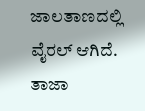ಜಾಲತಾಣದಲ್ಲಿ ವೈರಲ್ ಆಗಿದೆ.
ತಾಜಾ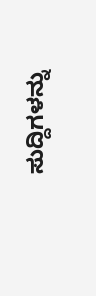ಸುದ್ದಿಗಳನ್ನು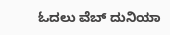ಓದಲು ವೆಬ್ ದುನಿಯಾ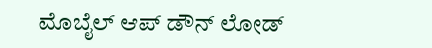ಮೊಬೈಲ್ ಆಪ್ ಡೌನ್ ಲೋಡ್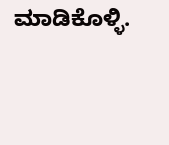ಮಾಡಿಕೊಳ್ಳಿ.